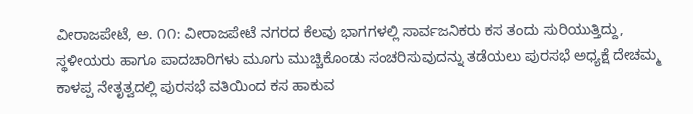ವೀರಾಜಪೇಟೆ, ಅ. ೧೧: ವೀರಾಜಪೇಟೆ ನಗರದ ಕೆಲವು ಭಾಗಗಳಲ್ಲಿ ಸಾರ್ವಜನಿಕರು ಕಸ ತಂದು ಸುರಿಯುತ್ತಿದ್ದು, ಸ್ಥಳೀಯರು ಹಾಗೂ ಪಾದಚಾರಿಗಳು ಮೂಗು ಮುಚ್ಚಿಕೊಂಡು ಸಂಚರಿಸುವುದನ್ನು ತಡೆಯಲು ಪುರಸಭೆ ಅಧ್ಯಕ್ಷೆ ದೇಚಮ್ಮ ಕಾಳಪ್ಪ ನೇತೃತ್ವದಲ್ಲಿ ಪುರಸಭೆ ವತಿಯಿಂದ ಕಸ ಹಾಕುವ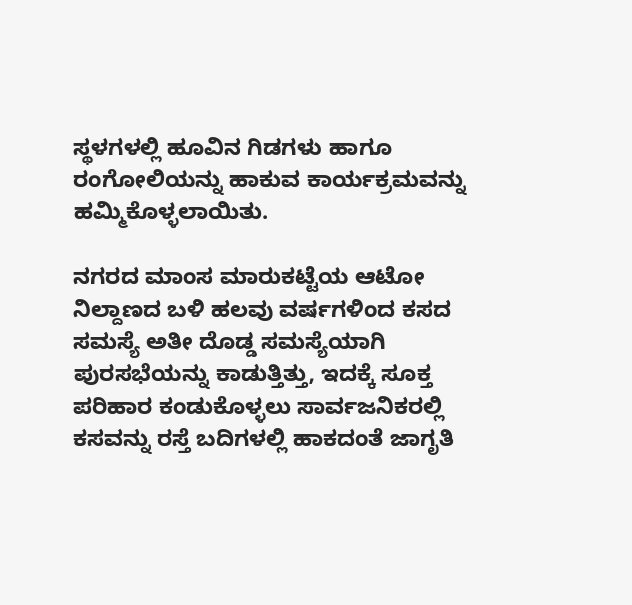ಸ್ಥಳಗಳಲ್ಲಿ ಹೂವಿನ ಗಿಡಗಳು ಹಾಗೂ ರಂಗೋಲಿಯನ್ನು ಹಾಕುವ ಕಾರ್ಯಕ್ರಮವನ್ನು ಹಮ್ಮಿಕೊಳ್ಳಲಾಯಿತು.

ನಗರದ ಮಾಂಸ ಮಾರುಕಟ್ಟೆಯ ಆಟೋ ನಿಲ್ದಾಣದ ಬಳಿ ಹಲವು ವರ್ಷಗಳಿಂದ ಕಸದ ಸಮಸ್ಯೆ ಅತೀ ದೊಡ್ಡ ಸಮಸ್ಯೆಯಾಗಿ ಪುರಸಭೆಯನ್ನು ಕಾಡುತ್ತಿತ್ತು, ಇದಕ್ಕೆ ಸೂಕ್ತ ಪರಿಹಾರ ಕಂಡುಕೊಳ್ಳಲು ಸಾರ್ವಜನಿಕರಲ್ಲಿ ಕಸವನ್ನು ರಸ್ತೆ ಬದಿಗಳಲ್ಲಿ ಹಾಕದಂತೆ ಜಾಗೃತಿ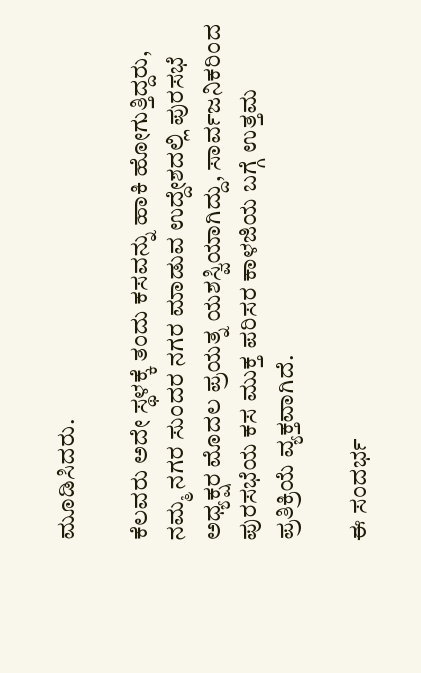ಮೂಡಿಸಿದರು.

ಕೆಲವರು ಅದೇ ಸ್ಥಳಕ್ಕೆ ತಂದು ಕಸವನ್ನು ಹಾಕಿ ಹೋಗುತ್ತಿದ್ದರು, ನಮ್ಮ ನಗರ ಸುಂದರ ನಗರ ಮಾಡುವ ಉದ್ದೇಶದಲ್ಲಿ ಪುರಸಭೆ ಅಧ್ಯಕ್ಷರ ಮೊದಲ ಪ್ರಯತ್ನ ಯಶಸ್ವಿಯಾಗಿದ್ದು, ಸಾರ್ವಜನಿಕರಿಂದ ಪುರಸಭೆಯ ಕಸ ಮುಕ್ತ ಪರಿಸರ ಕಾಳಜಿಯ ಬಗ್ಗೆ ಉತ್ತಮ ಪ್ರತಿಕ್ರಿಯೆ ವ್ಯಕ್ತವಾಗಿದೆ.

ಈ ಸಂದರ್ಭ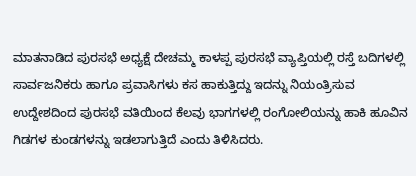ಮಾತನಾಡಿದ ಪುರಸಭೆ ಅಧ್ಯಕ್ಷೆ ದೇಚಮ್ಮ ಕಾಳಪ್ಪ ಪುರಸಭೆ ವ್ಯಾಪ್ತಿಯಲ್ಲಿ ರಸ್ತೆ ಬದಿಗಳಲ್ಲಿ ಸಾರ್ವಜನಿಕರು ಹಾಗೂ ಪ್ರವಾಸಿಗಳು ಕಸ ಹಾಕುತ್ತಿದ್ದು ಇದನ್ನು ನಿಯಂತ್ರಿಸುವ ಉದ್ದೇಶದಿಂದ ಪುರಸಭೆ ವತಿಯಿಂದ ಕೆಲವು ಭಾಗಗಳಲ್ಲಿ ರಂಗೋಲಿಯನ್ನು ಹಾಕಿ ಹೂವಿನ ಗಿಡಗಳ ಕುಂಡಗಳನ್ನು ಇಡಲಾಗುತ್ತಿದೆ ಎಂದು ತಿಳಿಸಿದರು.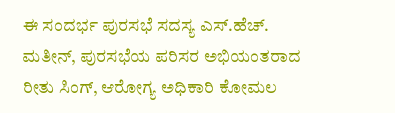ಈ ಸಂದರ್ಭ ಪುರಸಭೆ ಸದಸ್ಯ ಎಸ್.ಹೆಚ್. ಮತೀನ್, ಪುರಸಭೆಯ ಪರಿಸರ ಅಭಿಯಂತರಾದ ರೀತು ಸಿಂಗ್, ಆರೋಗ್ಯ ಅಧಿಕಾರಿ ಕೋಮಲ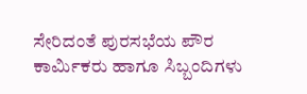ಸೇರಿದಂತೆ ಪುರಸಭೆಯ ಪೌರ ಕಾರ್ಮಿಕರು ಹಾಗೂ ಸಿಬ್ಬಂದಿಗಳು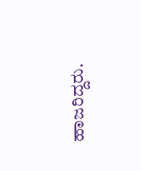ಹಾಜರಿದ್ದರು.